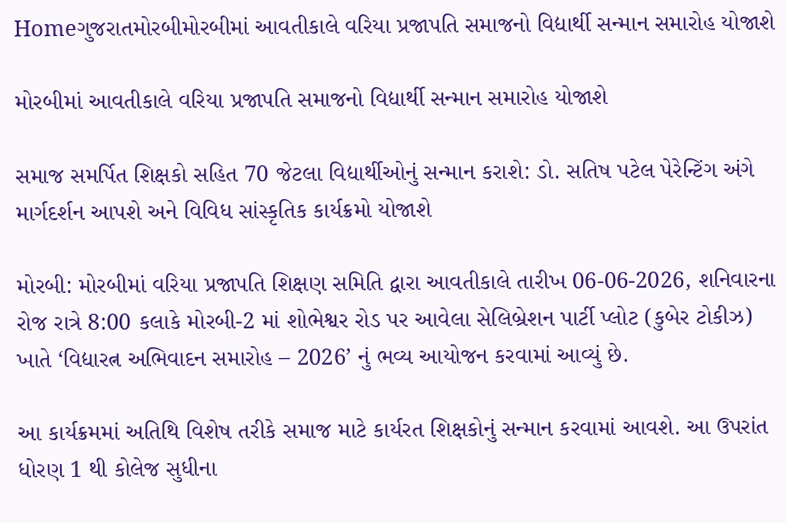Homeગુજરાતમોરબીમોરબીમાં આવતીકાલે વરિયા પ્રજાપતિ સમાજનો વિદ્યાર્થી સન્માન સમારોહ યોજાશે

મોરબીમાં આવતીકાલે વરિયા પ્રજાપતિ સમાજનો વિદ્યાર્થી સન્માન સમારોહ યોજાશે

સમાજ સમર્પિત શિક્ષકો સહિત 70 જેટલા વિદ્યાર્થીઓનું સન્માન કરાશે: ડો. સતિષ પટેલ પેરેન્ટિંગ અંગે માર્ગદર્શન આપશે અને વિવિધ સાંસ્કૃતિક કાર્યક્રમો યોજાશે

મોરબી: મોરબીમાં વરિયા પ્રજાપતિ શિક્ષણ સમિતિ દ્વારા આવતીકાલે તારીખ 06-06-2026, શનિવારના રોજ રાત્રે 8:00 કલાકે મોરબી-2 માં શોભેશ્વર રોડ પર આવેલા સેલિબ્રેશન પાર્ટી પ્લોટ (કુબેર ટોકીઝ) ખાતે ‘વિદ્યારત્ન અભિવાદન સમારોહ – 2026’ નું ભવ્ય આયોજન કરવામાં આવ્યું છે.

આ કાર્યક્રમમાં અતિથિ વિશેષ તરીકે સમાજ માટે કાર્યરત શિક્ષકોનું સન્માન કરવામાં આવશે. આ ઉપરાંત ધોરણ 1 થી કોલેજ સુધીના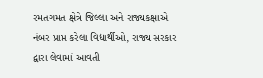રમતગમત ક્ષેત્રે જિલ્લા અને રાજ્યકક્ષાએ નંબર પ્રાપ્ત કરેલા વિદ્યાર્થીઓ, રાજ્ય સરકાર દ્વારા લેવામાં આવતી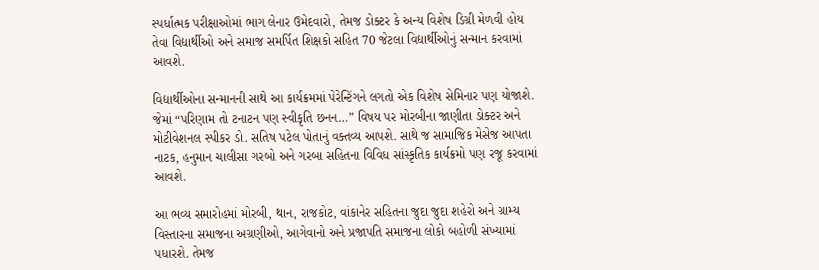સ્પર્ધાત્મક પરીક્ષાઓમાં ભાગ લેનાર ઉમેદવારો, તેમજ ડોક્ટર કે અન્ય વિશેષ ડિગ્રી મેળવી હોય તેવા વિદ્યાર્થીઓ અને સમાજ સમર્પિત શિક્ષકો સહિત 70 જેટલા વિદ્યાર્થીઓનું સન્માન કરવામાં આવશે.

વિદ્યાર્થીઓના સન્માનની સાથે આ કાર્યક્રમમાં પેરેન્ટિંગને લગતો એક વિશેષ સેમિનાર પણ યોજાશે. જેમાં “પરિણામ તો ટનાટન પણ સ્વીકૃતિ છનન…” વિષય પર મોરબીના જાણીતા ડોક્ટર અને મોટીવેશનલ સ્પીકર ડો. સતિષ પટેલ પોતાનું વક્તવ્ય આપશે. સાથે જ સામાજિક મેસેજ આપતા નાટક, હનુમાન ચાલીસા ગરબો અને ગરબા સહિતના વિવિધ સાંસ્કૃતિક કાર્યક્રમો પણ રજૂ કરવામાં આવશે.

આ ભવ્ય સમારોહમાં મોરબી, થાન, રાજકોટ, વાંકાનેર સહિતના જુદા જુદા શહેરો અને ગ્રામ્ય વિસ્તારના સમાજના અગ્રણીઓ, આગેવાનો અને પ્રજાપતિ સમાજના લોકો બહોળી સંખ્યામાં પધારશે. તેમજ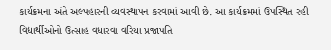કાર્યક્રમના અંતે અલ્પહારની વ્યવસ્થાપન કરવામાં આવી છે. આ કાર્યક્રમમાં ઉપસ્થિત રહી વિદ્યાર્થીઓનો ઉત્સાહ વધારવા વરિયા પ્રજાપતિ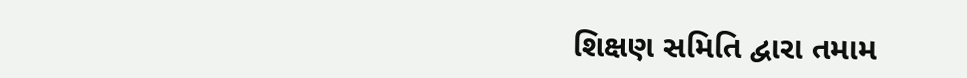શિક્ષણ સમિતિ દ્વારા તમામ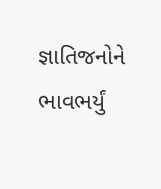જ્ઞાતિજનોને ભાવભર્યું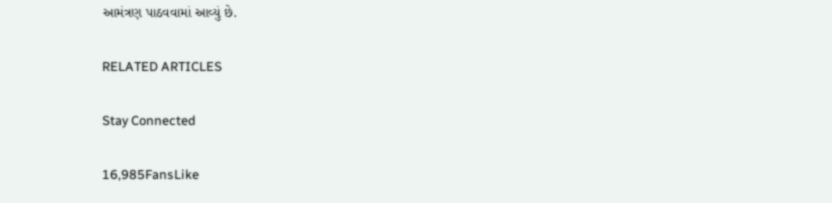આમંત્રણ પાઠવવામાં આવ્યું છે.

RELATED ARTICLES

Stay Connected

16,985FansLike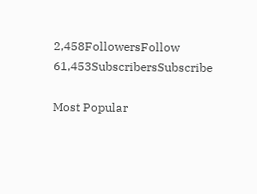2,458FollowersFollow
61,453SubscribersSubscribe

Most Popular